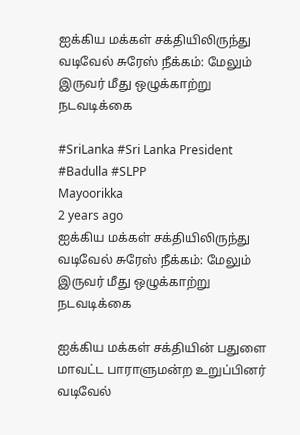ஐக்கிய மக்கள் சக்தியிலிருந்து வடிவேல் சுரேஸ் நீக்கம்: மேலும் இருவர் மீது ஒழுக்காற்று நடவடிக்கை

#SriLanka #Sri Lanka President #Badulla #SLPP
Mayoorikka
2 years ago
ஐக்கிய மக்கள் சக்தியிலிருந்து வடிவேல் சுரேஸ் நீக்கம்: மேலும் இருவர் மீது ஒழுக்காற்று நடவடிக்கை

ஐக்கிய மக்கள் சக்தியின் பதுளை மாவட்ட பாராளுமன்ற உறுப்பினர் வடிவேல்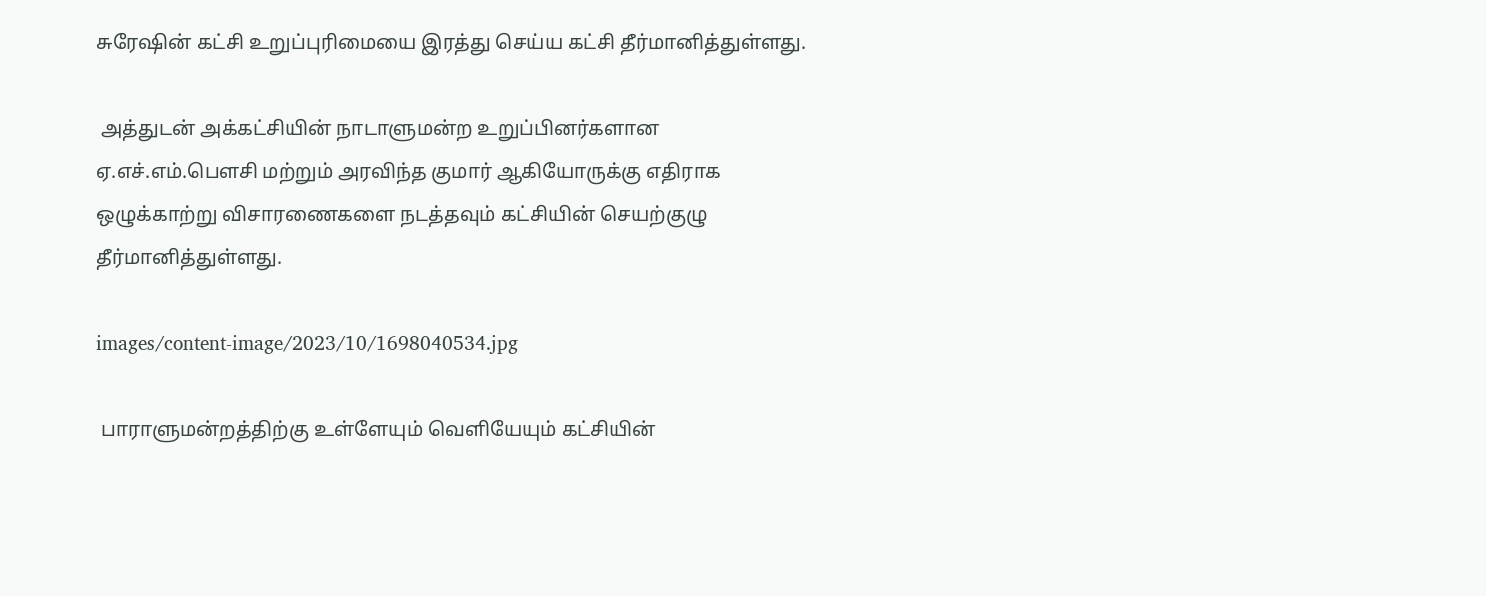சுரேஷின் கட்சி உறுப்புரிமையை இரத்து செய்ய கட்சி தீர்மானித்துள்ளது.

 அத்துடன் அக்கட்சியின் நாடாளுமன்ற உறுப்பினர்களான ஏ.எச்.எம்.பௌசி மற்றும் அரவிந்த குமார் ஆகியோருக்கு எதிராக ஒழுக்காற்று விசாரணைகளை நடத்தவும் கட்சியின் செயற்குழு தீர்மானித்துள்ளது.

images/content-image/2023/10/1698040534.jpg

 பாராளுமன்றத்திற்கு உள்ளேயும் வெளியேயும் கட்சியின்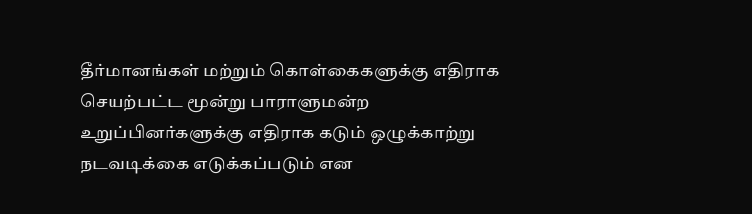தீர்மானங்கள் மற்றும் கொள்கைகளுக்கு எதிராக செயற்பட்ட மூன்று பாராளுமன்ற உறுப்பினர்களுக்கு எதிராக கடும் ஒழுக்காற்று நடவடிக்கை எடுக்கப்படும் என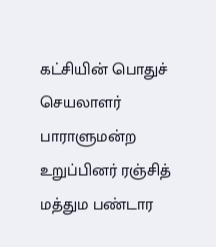கட்சியின் பொதுச் செயலாளர் பாராளுமன்ற உறுப்பினர் ரஞ்சித் மத்தும பண்டார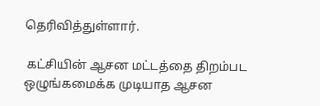தெரிவித்துள்ளார்.

 கட்சியின் ஆசன மட்டத்தை திறம்பட ஒழுங்கமைக்க முடியாத ஆசன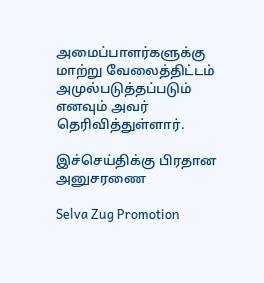அமைப்பாளர்களுக்கு மாற்று வேலைத்திட்டம் அமுல்படுத்தப்படும் எனவும் அவர் தெரிவித்துள்ளார்.

இச்செய்திக்கு பிரதான அனுசரணை

Selva Zug Promotion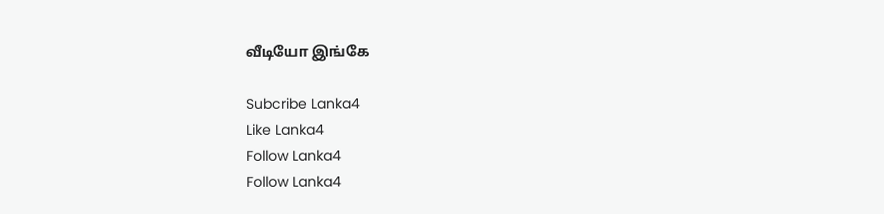வீடியோ இங்கே

Subcribe Lanka4
Like Lanka4
Follow Lanka4
Follow Lanka4